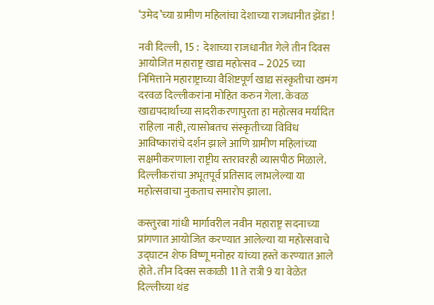‘उमेद’च्या ग्रामीण महिलांचा देशाच्या राजधानीत झेंडा !

नवी दिल्ली, 15 :  देशाच्या राजधानीत गेले तीन दिवस आयोजित महाराष्ट्र खाद्य महोत्सव – 2025 च्या  निमित्ताने महाराष्ट्राच्या वैशिष्टपूर्ण खाद्य संस्कृतीचा खमंग दरवळ दिल्लीकरांना मोहित करुन गेला. केवळ खाद्यपदार्थांच्या सादरीकरणापुरता हा महोत्सव मर्यादित राहिला नाही, त्यासोबतच संस्कृतीच्या विविध आविष्कारांचे दर्शन झाले आणि ग्रामीण महिलांच्या सक्षमीकरणाला राष्ट्रीय स्तरावरही व्यासपीठ मिळाले.  दिल्लीकरांचा अभूतपूर्व प्रतिसाद लाभलेल्या या महोत्सवाचा नुकताच समारोप झाला.

कस्तुरबा गांधी मार्गावरील नवीन महाराष्ट्र सदनाच्या प्रांगणात आयोजित करण्यात आलेल्या या महोत्सवाचे उद्घाटन शेफ विष्णू मनोहर यांच्या हस्ते करण्यात आले होते. तीन दिवस सकाळी 11 ते रात्री 9 या वेळेत दिल्लीच्या थंड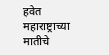हवेत महाराष्ट्राच्या मातीचे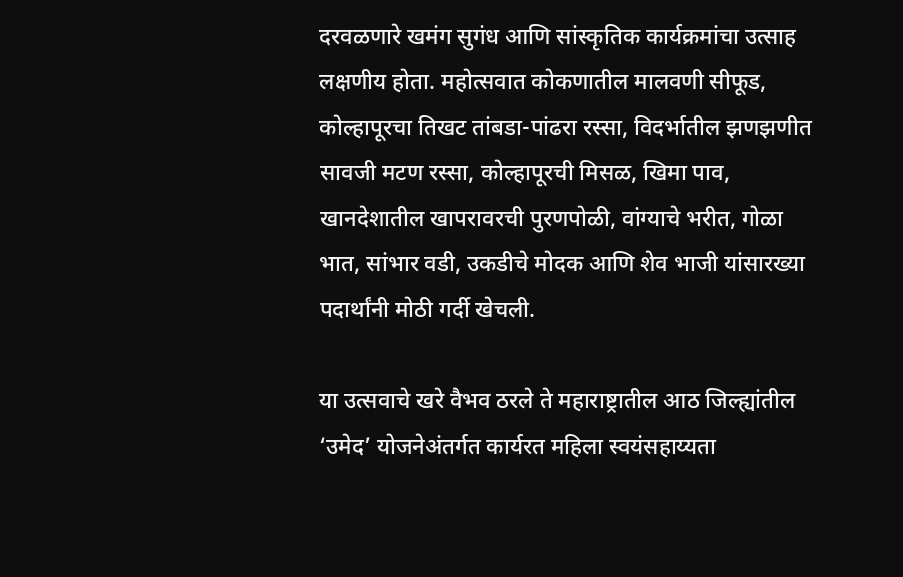दरवळणारे खमंग सुगंध आणि सांस्कृतिक कार्यक्रमांचा उत्साह लक्षणीय होता. महोत्सवात कोकणातील मालवणी सीफूड, कोल्हापूरचा तिखट तांबडा-पांढरा रस्सा, विदर्भातील झणझणीत सावजी मटण रस्सा, कोल्हापूरची मिसळ, खिमा पाव, खानदेशातील खापरावरची पुरणपोळी, वांग्याचे भरीत, गोळा भात, सांभार वडी, उकडीचे मोदक आणि शेव भाजी यांसारख्या पदार्थांनी मोठी गर्दी खेचली.

या उत्सवाचे खरे वैभव ठरले ते महाराष्ट्रातील आठ जिल्ह्यांतील ‘उमेद’ योजनेअंतर्गत कार्यरत महिला स्वयंसहाय्यता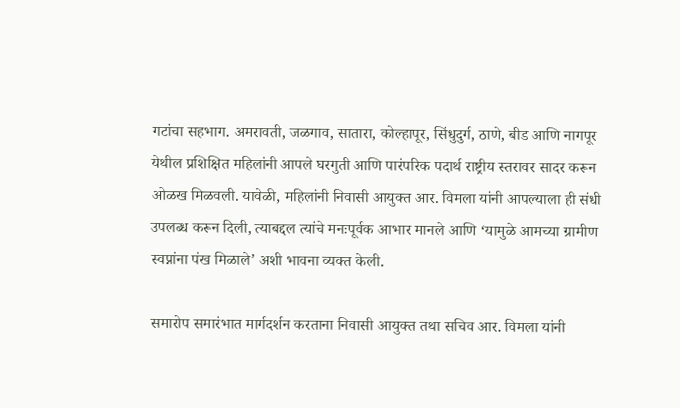गटांचा सहभाग. अमरावती, जळगाव, सातारा, कोल्हापूर, सिंधुदुर्ग, ठाणे, बीड आणि नागपूर येथील प्रशिक्षित महिलांनी आपले घरगुती आणि पारंपरिक पदार्थ राष्ट्रीय स्तरावर सादर करून ओळख मिळवली. यावेळी, महिलांनी निवासी आयुक्त आर. विमला यांनी आपल्याला ही संधी उपलब्ध करून दिली, त्याबद्दल त्यांचे मनःपूर्वक आभार मानले आणि ‘यामुळे आमच्या ग्रामीण स्वप्नांना पंख मिळाले’ अशी भावना व्यक्त केली.

समारोप समारंभात मार्गदर्शन करताना निवासी आयुक्त तथा सचिव आर. विमला यांनी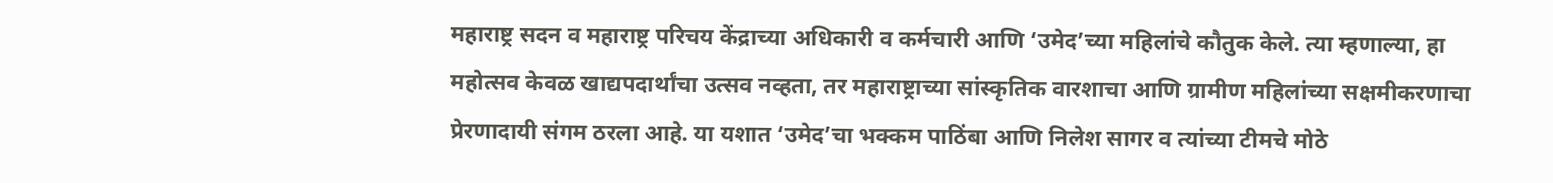महाराष्ट्र सदन व महाराष्ट्र परिचय केंद्राच्या अधिकारी व कर्मचारी आणि ‘उमेद’च्या महिलांचे कौतुक केले. त्या म्हणाल्या, हा महोत्सव केवळ खाद्यपदार्थांचा उत्सव नव्हता, तर महाराष्ट्राच्या सांस्कृतिक वारशाचा आणि ग्रामीण महिलांच्या सक्षमीकरणाचा प्रेरणादायी संगम ठरला आहे. या यशात ‘उमेद’चा भक्कम पाठिंबा आणि निलेश सागर व त्यांच्या टीमचे मोठे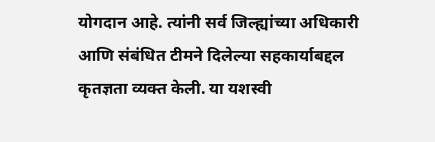योगदान आहे. त्यांनी सर्व जिल्ह्यांच्या अधिकारी आणि संबंधित टीमने दिलेल्या सहकार्याबद्दल कृतज्ञता व्यक्त केली. या यशस्वी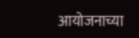आयोजनाच्या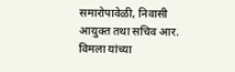समारोपावेळी, निवासी आयुक्त तथा सचिव आर. विमला यांच्या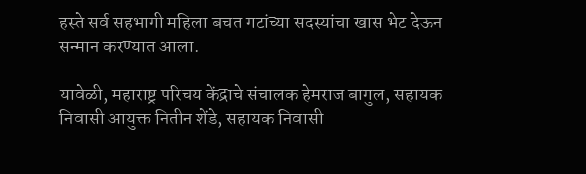हस्ते सर्व सहभागी महिला बचत गटांच्या सदस्यांचा खास भेट देऊन सन्मान करण्यात आला.

यावेळी, महाराष्ट्र परिचय केंद्राचे संचालक हेमराज बागुल, सहायक निवासी आयुक्त नितीन शेंडे, सहायक निवासी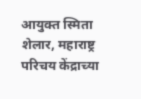आयुक्त स्मिता शेलार, महाराष्ट्र परिचय केंद्राच्या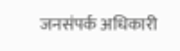जनसंपर्क अधिकारी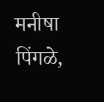मनीषा पिंगळे,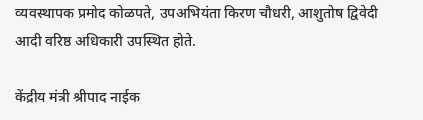व्यवस्थापक प्रमोद कोळपते, उपअभियंता किरण चौधरी, आशुतोष द्विवेदी आदी वरिष्ठ अधिकारी उपस्थित होते.

केंद्रीय मंत्री श्रीपाद नाईक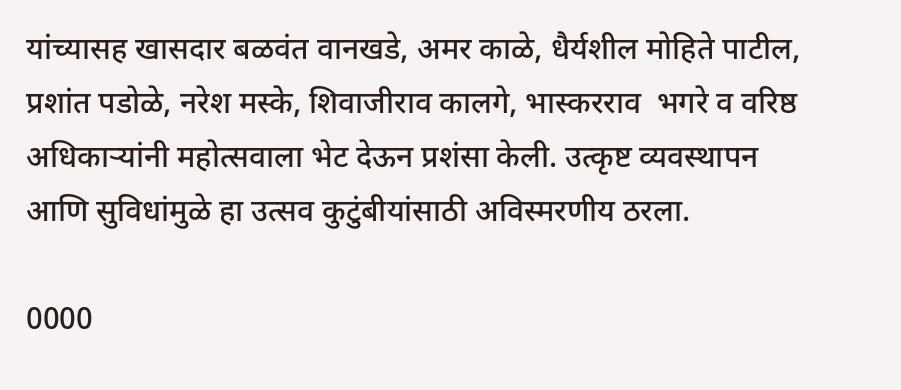यांच्यासह खासदार बळवंत वानखडे, अमर काळे, धैर्यशील मोहिते पाटील, प्रशांत पडोळे, नरेश मस्के, शिवाजीराव कालगे, भास्करराव  भगरे व वरिष्ठ अधिकाऱ्यांनी महोत्सवाला भेट देऊन प्रशंसा केली. उत्कृष्ट व्यवस्थापन आणि सुविधांमुळे हा उत्सव कुटुंबीयांसाठी अविस्मरणीय ठरला.

0000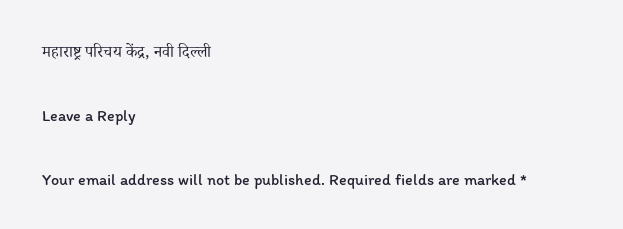महाराष्ट्र परिचय केंद्र, नवी दिल्ली

Leave a Reply

Your email address will not be published. Required fields are marked *